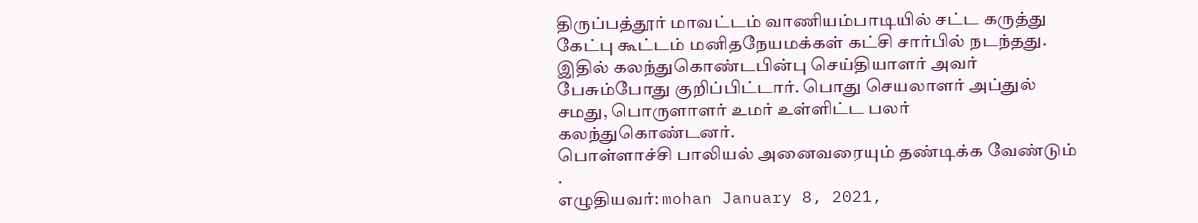திருப்பத்தூர் மாவட்டம் வாணியம்பாடியில் சட்ட கருத்து கேட்பு கூட்டம் மனிதநேயமக்கள் கட்சி சார்பில் நடந்தது. இதில் கலந்துகொண்டபின்பு செய்தியாளர் அவர் பேசும்போது குறிப்பிட்டார். பொது செயலாளர் அப்துல் சமது, பொருளாளர் உமர் உள்ளிட்ட பலர் கலந்துகொண்டனர்.
பொள்ளாச்சி பாலியல் அனைவரையும் தண்டிக்க வேண்டும் .
எழுதியவர்: mohan January 8, 2021,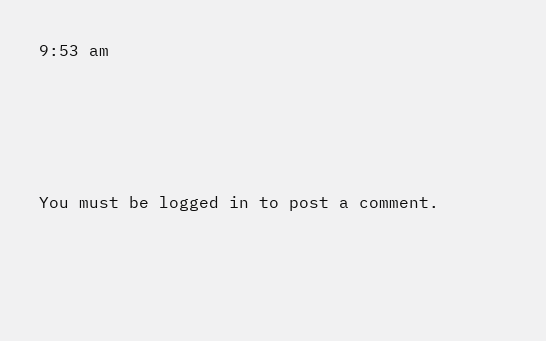9:53 am




You must be logged in to post a comment.